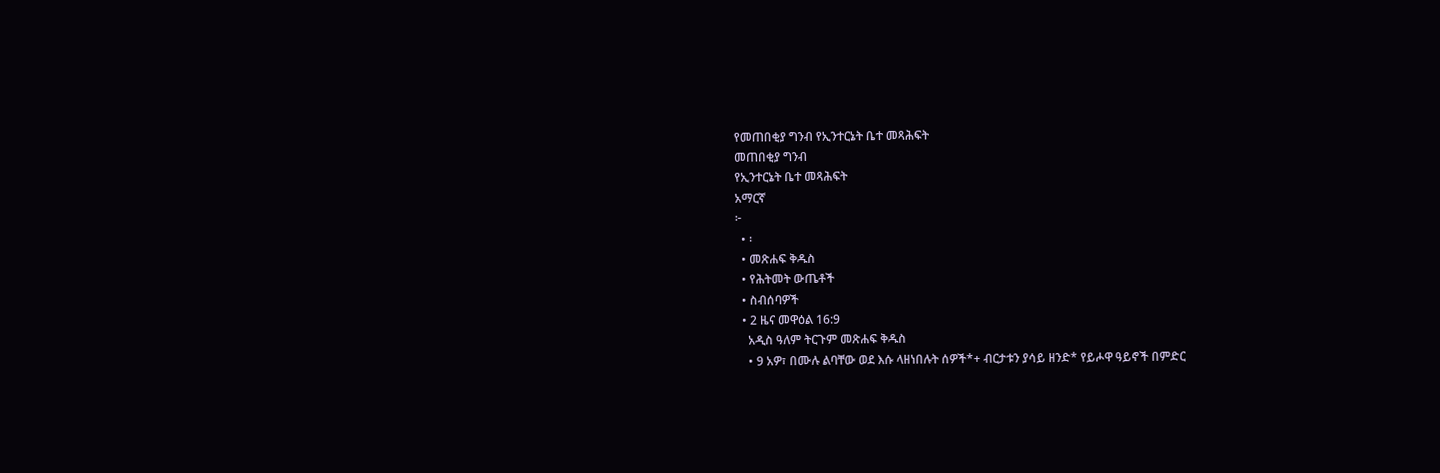የመጠበቂያ ግንብ የኢንተርኔት ቤተ መጻሕፍት
መጠበቂያ ግንብ
የኢንተርኔት ቤተ መጻሕፍት
አማርኛ
፦
  • ፡
  • መጽሐፍ ቅዱስ
  • የሕትመት ውጤቶች
  • ስብሰባዎች
  • 2 ዜና መዋዕል 16:9
    አዲስ ዓለም ትርጉም መጽሐፍ ቅዱስ
    • 9 አዎ፣ በሙሉ ልባቸው ወደ እሱ ላዘነበሉት ሰዎች*+ ብርታቱን ያሳይ ዘንድ* የይሖዋ ዓይኖች በምድር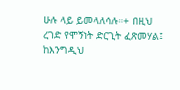ሁሉ ላይ ይመላለሳሉ።+ በዚህ ረገድ የሞኝነት ድርጊት ፈጽመሃል፤ ከእንግዲህ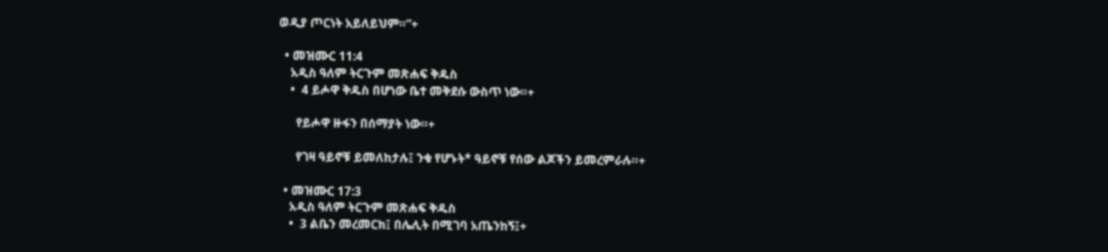ወዲያ ጦርነት አይለይህም።”+

  • መዝሙር 11:4
    አዲስ ዓለም ትርጉም መጽሐፍ ቅዱስ
    •  4 ይሖዋ ቅዱስ በሆነው ቤተ መቅደሱ ውስጥ ነው።+

      የይሖዋ ዙፋን በሰማያት ነው።+

      የገዛ ዓይኖቹ ይመለከታሉ፤ ንቁ የሆኑት* ዓይኖቹ የሰው ልጆችን ይመረምራሉ።+

  • መዝሙር 17:3
    አዲስ ዓለም ትርጉም መጽሐፍ ቅዱስ
    •  3 ልቤን መረመርክ፤ በሌሊት በሚገባ አጤንከኝ፤+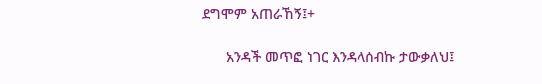ደግሞም አጠራኸኝ፤+

      አንዳች መጥፎ ነገር እንዳላሰብኩ ታውቃለህ፤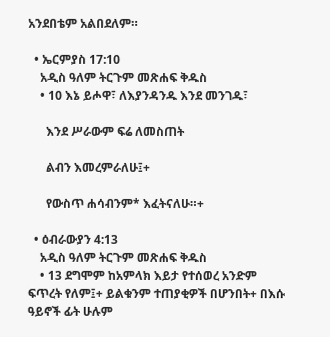አንደበቴም አልበደለም።

  • ኤርምያስ 17:10
    አዲስ ዓለም ትርጉም መጽሐፍ ቅዱስ
    • 10 እኔ ይሖዋ፣ ለእያንዳንዱ እንደ መንገዱ፣

      እንደ ሥራውም ፍሬ ለመስጠት

      ልብን እመረምራለሁ፤+

      የውስጥ ሐሳብንም* እፈትናለሁ።+

  • ዕብራውያን 4:13
    አዲስ ዓለም ትርጉም መጽሐፍ ቅዱስ
    • 13 ደግሞም ከአምላክ እይታ የተሰወረ አንድም ፍጥረት የለም፤+ ይልቁንም ተጠያቂዎች በሆንበት+ በእሱ ዓይኖች ፊት ሁሉም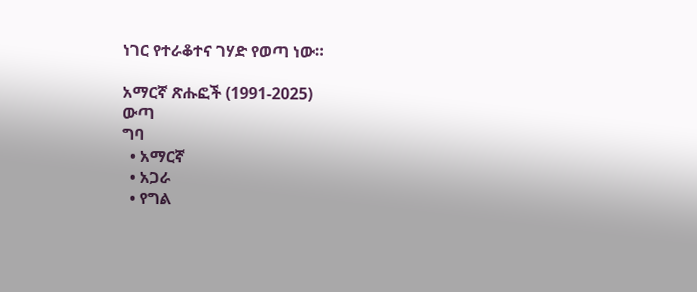ነገር የተራቆተና ገሃድ የወጣ ነው።

አማርኛ ጽሑፎች (1991-2025)
ውጣ
ግባ
  • አማርኛ
  • አጋራ
  • የግል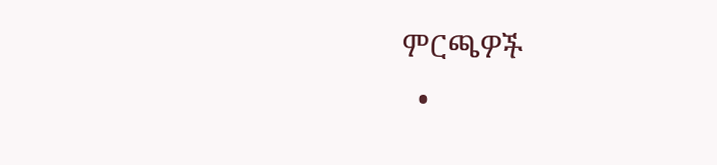ምርጫዎች
  •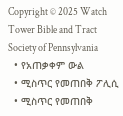Copyright © 2025 Watch Tower Bible and Tract Society of Pennsylvania
  • የአጠቃቀም ውል
  • ሚስጥር የመጠበቅ ፖሊሲ
  • ሚስጥር የመጠበቅ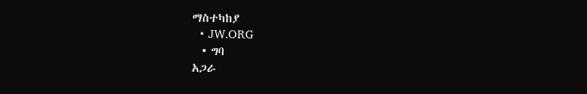ማስተካከያ
  • JW.ORG
  • ግባ
አጋራ